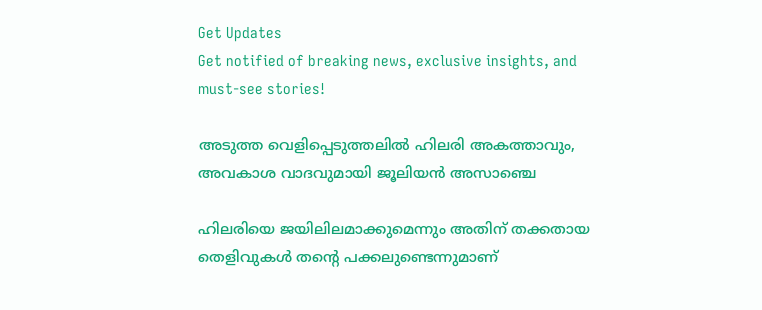Get Updates
Get notified of breaking news, exclusive insights, and must-see stories!

അടുത്ത വെളിപ്പെടുത്തലില്‍ ഹിലരി അകത്താവും, അവകാശ വാദവുമായി ജൂലിയന്‍ അസാഞ്ചെ

ഹിലരിയെ ജയിലിലമാക്കുമെന്നും അതിന് തക്കതായ തെളിവുകള്‍ തന്റെ പക്കലുണ്ടെന്നുമാണ്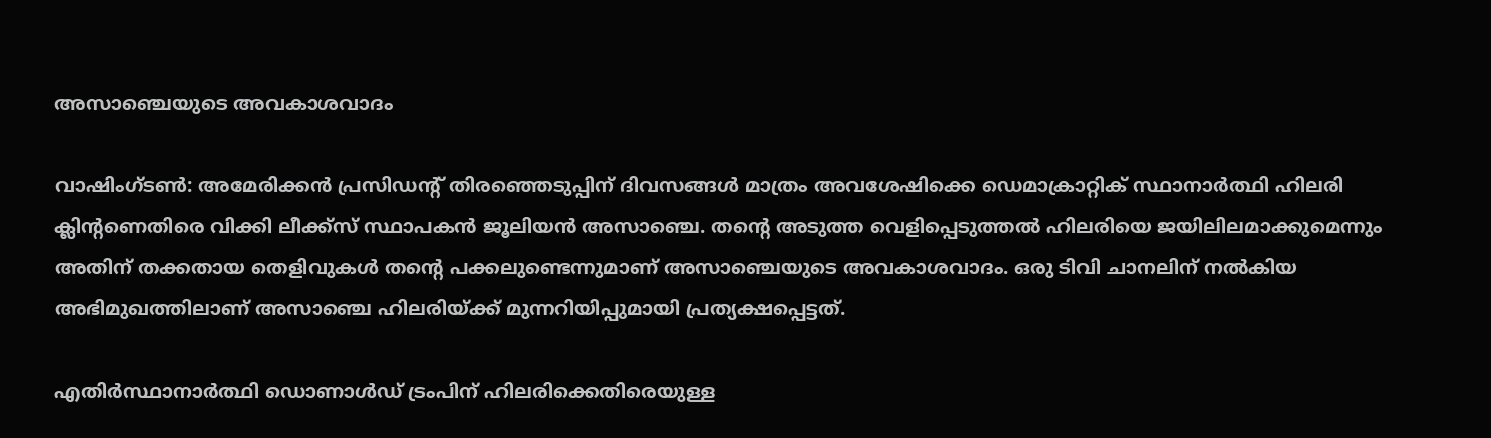അസാഞ്ചെയുടെ അവകാശവാദം

വാഷിംഗ്ടണ്‍: അമേരിക്കന്‍ പ്രസിഡന്റ് തിരഞ്ഞെടുപ്പിന് ദിവസങ്ങള്‍ മാത്രം അവശേഷിക്കെ ഡെമാക്രാറ്റിക് സ്ഥാനാര്‍ത്ഥി ഹിലരി ക്ലിന്റണെതിരെ വിക്കി ലീക്ക്‌സ് സ്ഥാപകന്‍ ജൂലിയന്‍ അസാഞ്ചെ. തന്റെ അടുത്ത വെളിപ്പെടുത്തല്‍ ഹിലരിയെ ജയിലിലമാക്കുമെന്നും അതിന് തക്കതായ തെളിവുകള്‍ തന്റെ പക്കലുണ്ടെന്നുമാണ് അസാഞ്ചെയുടെ അവകാശവാദം. ഒരു ടിവി ചാനലിന് നല്‍കിയ അഭിമുഖത്തിലാണ് അസാഞ്ചെ ഹിലരിയ്ക്ക് മുന്നറിയിപ്പുമായി പ്രത്യക്ഷപ്പെട്ടത്.

എതിര്‍സ്ഥാനാര്‍ത്ഥി ഡൊണാള്‍ഡ് ട്രംപിന് ഹിലരിക്കെതിരെയുള്ള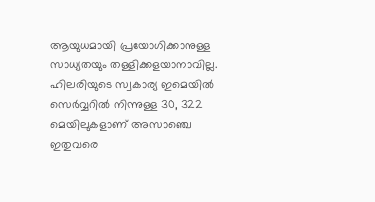ആയുധമായി പ്രയോഗിക്കാനുള്ള സാധ്യതയും തള്ളിക്കളയാനാവില്ല. ഹിലരിയുടെ സ്വകാര്യ ഇമെയില്‍ സെര്‍വ്വറില്‍ നിന്നുള്ള 30, 322 മെയിലുകളാണ് അസാഞ്ചെ ഇതുവരെ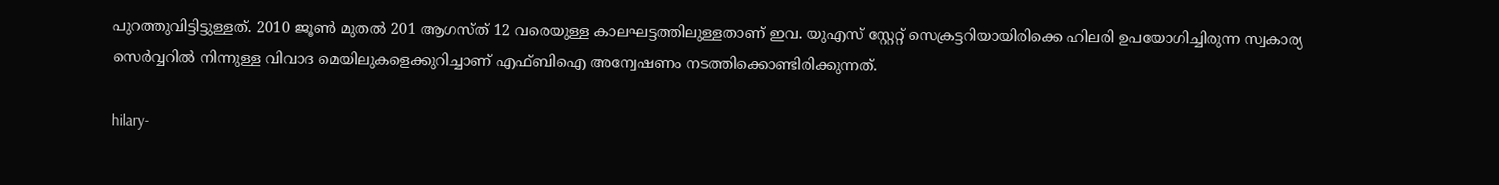പുറത്തുവിട്ടിട്ടുള്ളത്. 2010 ജൂണ്‍ മുതല്‍ 201 ആഗസ്ത് 12 വരെയുള്ള കാലഘട്ടത്തിലുള്ളതാണ് ഇവ. യുഎസ് സ്റ്റേറ്റ് സെക്രട്ടറിയായിരിക്കെ ഹിലരി ഉപയോഗിച്ചിരുന്ന സ്വകാര്യ സെര്‍വ്വറില്‍ നിന്നുള്ള വിവാദ മെയിലുകളെക്കുറിച്ചാണ് എഫ്ബിഐ അന്വേഷണം നടത്തിക്കൊണ്ടിരിക്കുന്നത്.

hilary-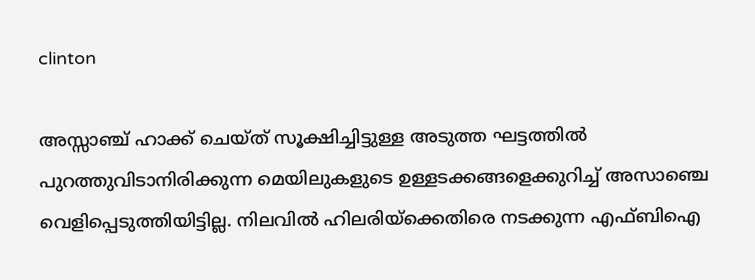clinton

അസ്സാഞ്ച് ഹാക്ക് ചെയ്ത് സൂക്ഷിച്ചിട്ടുള്ള അടുത്ത ഘട്ടത്തില്‍ പുറത്തുവിടാനിരിക്കുന്ന മെയിലുകളുടെ ഉള്ളടക്കങ്ങളെക്കുറിച്ച് അസാഞ്ചെ വെളിപ്പെടുത്തിയിട്ടില്ല. നിലവില്‍ ഹിലരിയ്‌ക്കെതിരെ നടക്കുന്ന എഫ്ബിഐ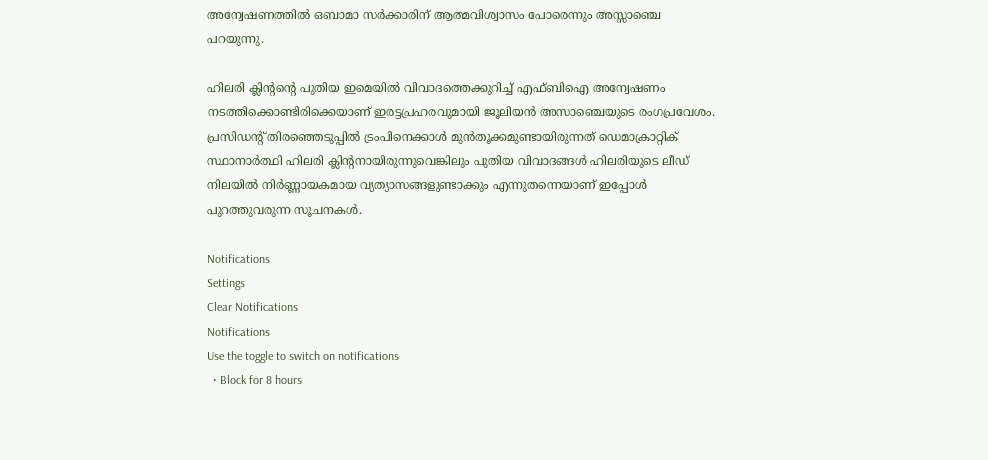അന്വേഷണത്തില്‍ ഒബാമാ സര്‍ക്കാരിന് ആത്മവിശ്വാസം പോരെന്നും അസ്സാഞ്ചെ പറയുന്നു.

ഹിലരി ക്ലിന്റന്റെ പുതിയ ഇമെയില്‍ വിവാദത്തെക്കുറിച്ച് എഫ്ബിഐ അന്വേഷണം നടത്തിക്കൊണ്ടിരിക്കെയാണ് ഇരട്ടപ്രഹരവുമായി ജൂലിയന്‍ അസാഞ്ചെയുടെ രംഗപ്രവേശം. പ്രസിഡന്റ് തിരഞ്ഞെടുപ്പില്‍ ട്രംപിനെക്കാള്‍ മുന്‍തൂക്കമുണ്ടായിരുന്നത് ഡെമാക്രാറ്റിക് സ്ഥാനാര്‍ത്ഥി ഹിലരി ക്ലിന്റനായിരുന്നുവെങ്കിലും പുതിയ വിവാദങ്ങള്‍ ഹിലരിയുടെ ലീഡ് നിലയില്‍ നിര്‍ണ്ണായകമായ വ്യത്യാസങ്ങളുണ്ടാക്കും എന്നുതന്നെയാണ് ഇപ്പോള്‍ പുറത്തുവരുന്ന സൂചനകള്‍.

Notifications
Settings
Clear Notifications
Notifications
Use the toggle to switch on notifications
  • Block for 8 hours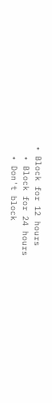• Block for 12 hours
  • Block for 24 hours
  • Don't block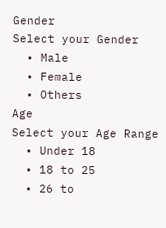Gender
Select your Gender
  • Male
  • Female
  • Others
Age
Select your Age Range
  • Under 18
  • 18 to 25
  • 26 to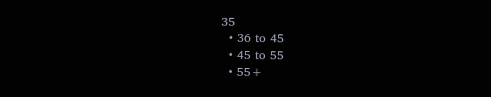35
  • 36 to 45
  • 45 to 55
  • 55+